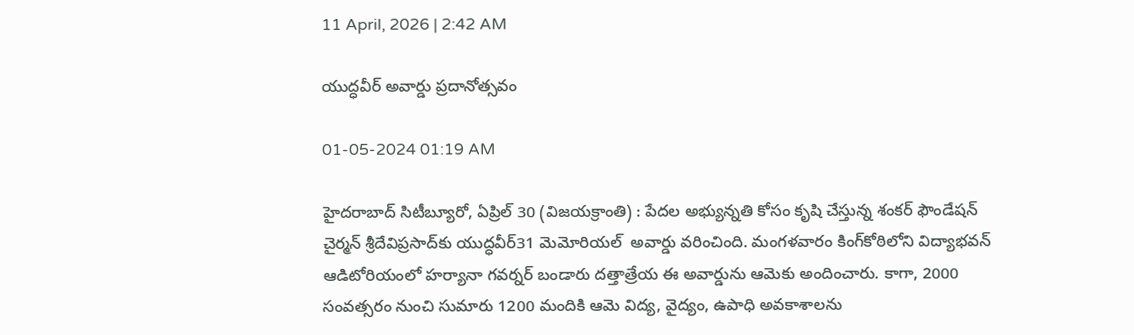11 April, 2026 | 2:42 AM

యుద్ధవీర్ అవార్డు ప్రదానోత్సవం

01-05-2024 01:19 AM

హైదరాబాద్ సిటీబ్యూరో, ఏప్రిల్ 30 (విజయక్రాంతి) : పేదల అభ్యున్నతి కోసం కృషి చేస్తున్న శంకర్ ఫౌండేషన్ చైర్మన్ శ్రీదేవిప్రసాద్‌కు యుద్ధవీర్31 మెమోరియల్  అవార్డు వరించింది. మంగళవారం కింగ్‌కోఠిలోని విద్యాభవన్ ఆడిటోరియంలో హర్యానా గవర్నర్ బండారు దత్తాత్రేయ ఈ అవార్డును ఆమెకు అందించారు. కాగా, 2000 సంవత్సరం నుంచి సుమారు 1200 మందికి ఆమె విద్య, వైద్యం, ఉపాధి అవకాశాలను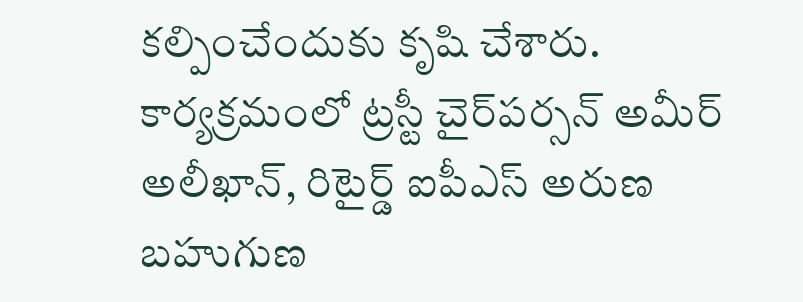కల్పించేందుకు కృషి చేశారు. కార్యక్రమంలో ట్రస్టీ చైర్‌పర్సన్ అమీర్ అలీఖాన్, రిటైర్డ్ ఐపీఎస్ అరుణ బహుగుణ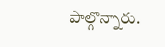పాల్గొన్నారు.